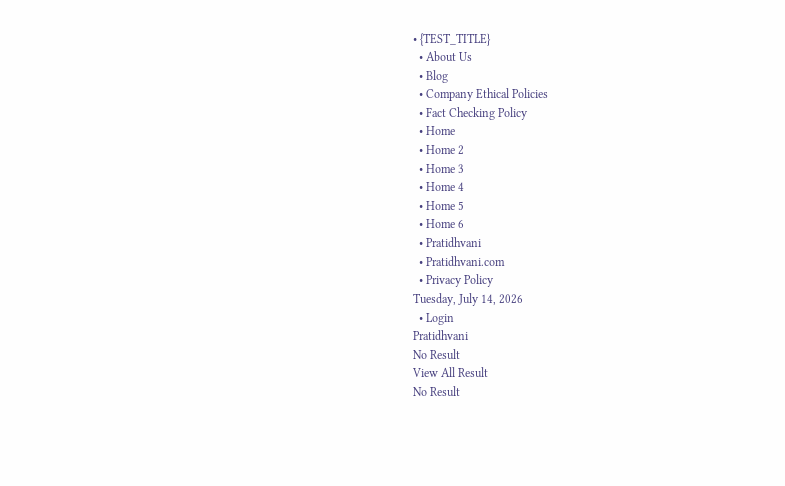• {TEST_TITLE}
  • About Us
  • Blog
  • Company Ethical Policies
  • Fact Checking Policy
  • Home
  • Home 2
  • Home 3
  • Home 4
  • Home 5
  • Home 6
  • Pratidhvani
  • Pratidhvani.com
  • Privacy Policy
Tuesday, July 14, 2026
  • Login
Pratidhvani
No Result
View All Result
No Result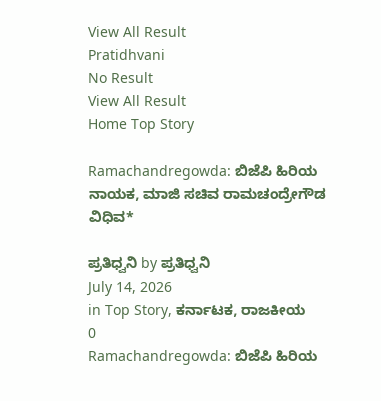View All Result
Pratidhvani
No Result
View All Result
Home Top Story

Ramachandregowda: ಬಿಜೆಪಿ ಹಿರಿಯ ನಾಯಕ, ಮಾಜಿ ಸಚಿವ ರಾಮಚಂದ್ರೇಗೌಡ ವಿಧಿವ*

ಪ್ರತಿಧ್ವನಿ by ಪ್ರತಿಧ್ವನಿ
July 14, 2026
in Top Story, ಕರ್ನಾಟಕ, ರಾಜಕೀಯ
0
Ramachandregowda: ಬಿಜೆಪಿ ಹಿರಿಯ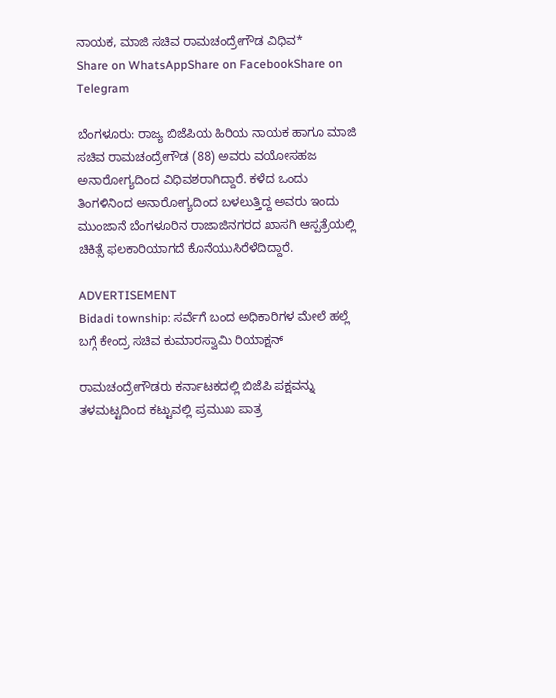ನಾಯಕ, ಮಾಜಿ ಸಚಿವ ರಾಮಚಂದ್ರೇಗೌಡ ವಿಧಿವ*
Share on WhatsAppShare on FacebookShare on Telegram

ಬೆಂಗಳೂರು: ರಾಜ್ಯ ಬಿಜೆಪಿಯ ಹಿರಿಯ ನಾಯಕ ಹಾಗೂ ಮಾಜಿ ಸಚಿವ ರಾಮಚಂದ್ರೇಗೌಡ (88) ಅವರು ವಯೋಸಹಜ ಅನಾರೋಗ್ಯದಿಂದ ವಿಧಿವಶರಾಗಿದ್ದಾರೆ. ಕಳೆದ ಒಂದು ತಿಂಗಳಿನಿಂದ ಅನಾರೋಗ್ಯದಿಂದ ಬಳಲುತ್ತಿದ್ದ ಅವರು ಇಂದು ಮುಂಜಾನೆ ಬೆಂಗಳೂರಿನ ರಾಜಾಜಿನಗರದ ಖಾಸಗಿ ಆಸ್ಪತ್ರೆಯಲ್ಲಿ ಚಿಕಿತ್ಸೆ ಫಲಕಾರಿಯಾಗದೆ ಕೊನೆಯುಸಿರೆಳೆದಿದ್ದಾರೆ.

ADVERTISEMENT
Bidadi township: ಸರ್ವೆಗೆ ಬಂದ ಅಧಿಕಾರಿಗಳ ಮೇಲೆ ಹಲ್ಲೆ ಬಗ್ಗೆ ಕೇಂದ್ರ ಸಚಿವ ಕುಮಾರಸ್ವಾಮಿ ರಿಯಾಕ್ಷನ್

ರಾಮಚಂದ್ರೇಗೌಡರು ಕರ್ನಾಟಕದಲ್ಲಿ ಬಿಜೆಪಿ ಪಕ್ಷವನ್ನು ತಳಮಟ್ಟದಿಂದ ಕಟ್ಟುವಲ್ಲಿ ಪ್ರಮುಖ ಪಾತ್ರ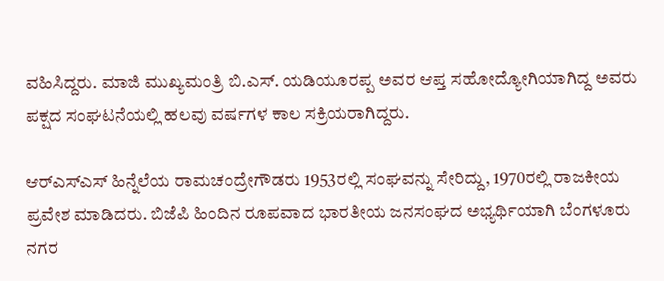ವಹಿಸಿದ್ದರು. ಮಾಜಿ ಮುಖ್ಯಮಂತ್ರಿ ಬಿ.ಎಸ್. ಯಡಿಯೂರಪ್ಪ ಅವರ ಆಪ್ತ ಸಹೋದ್ಯೋಗಿಯಾಗಿದ್ದ ಅವರು ಪಕ್ಷದ ಸಂಘಟನೆಯಲ್ಲಿ ಹಲವು ವರ್ಷಗಳ ಕಾಲ ಸಕ್ರಿಯರಾಗಿದ್ದರು.

ಆರ್‌ಎಸ್‌ಎಸ್‌ ಹಿನ್ನೆಲೆಯ ರಾಮಚಂದ್ರೇಗೌಡರು 1953ರಲ್ಲಿ ಸಂಘವನ್ನು ಸೇರಿದ್ದು, 1970ರಲ್ಲಿ ರಾಜಕೀಯ ಪ್ರವೇಶ ಮಾಡಿದರು. ಬಿಜೆಪಿ ಹಿಂದಿನ ರೂಪವಾದ ಭಾರತೀಯ ಜನಸಂಘದ ಅಭ್ಯರ್ಥಿಯಾಗಿ ಬೆಂಗಳೂರು ನಗರ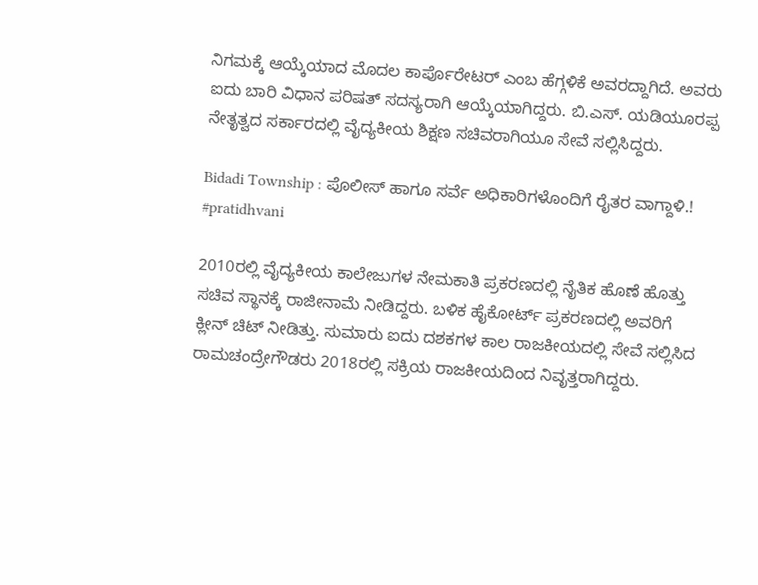ನಿಗಮಕ್ಕೆ ಆಯ್ಕೆಯಾದ ಮೊದಲ ಕಾರ್ಪೊರೇಟರ್ ಎಂಬ ಹೆಗ್ಗಳಿಕೆ ಅವರದ್ದಾಗಿದೆ. ಅವರು ಐದು ಬಾರಿ ವಿಧಾನ ಪರಿಷತ್ ಸದಸ್ಯರಾಗಿ ಆಯ್ಕೆಯಾಗಿದ್ದರು. ಬಿ.ಎಸ್. ಯಡಿಯೂರಪ್ಪ ನೇತೃತ್ವದ ಸರ್ಕಾರದಲ್ಲಿ ವೈದ್ಯಕೀಯ ಶಿಕ್ಷಣ ಸಚಿವರಾಗಿಯೂ ಸೇವೆ ಸಲ್ಲಿಸಿದ್ದರು.

Bidadi Township : ಪೊಲೀಸ್ ಹಾಗೂ ಸರ್ವೆ ಅಧಿಕಾರಿಗಳೊಂದಿಗೆ ರೈತರ ವಾಗ್ದಾಳಿ.! #pratidhvani

2010ರಲ್ಲಿ ವೈದ್ಯಕೀಯ ಕಾಲೇಜುಗಳ ನೇಮಕಾತಿ ಪ್ರಕರಣದಲ್ಲಿ ನೈತಿಕ ಹೊಣೆ ಹೊತ್ತು ಸಚಿವ ಸ್ಥಾನಕ್ಕೆ ರಾಜೀನಾಮೆ ನೀಡಿದ್ದರು. ಬಳಿಕ ಹೈಕೋರ್ಟ್‌ ಪ್ರಕರಣದಲ್ಲಿ ಅವರಿಗೆ ಕ್ಲೀನ್ ಚಿಟ್ ನೀಡಿತ್ತು. ಸುಮಾರು ಐದು ದಶಕಗಳ ಕಾಲ ರಾಜಕೀಯದಲ್ಲಿ ಸೇವೆ ಸಲ್ಲಿಸಿದ ರಾಮಚಂದ್ರೇಗೌಡರು 2018ರಲ್ಲಿ ಸಕ್ರಿಯ ರಾಜಕೀಯದಿಂದ ನಿವೃತ್ತರಾಗಿದ್ದರು.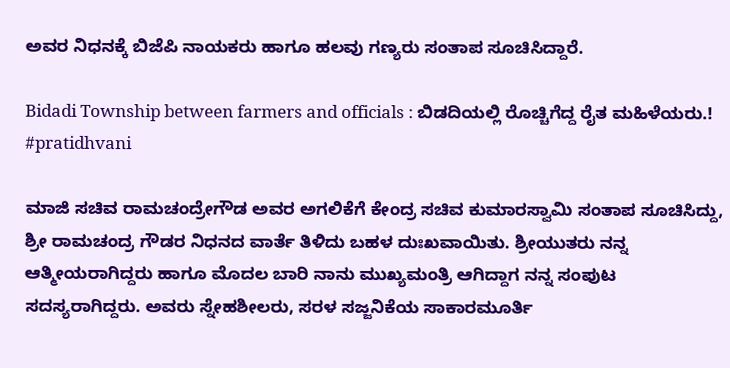ಅವರ ನಿಧನಕ್ಕೆ ಬಿಜೆಪಿ ನಾಯಕರು ಹಾಗೂ ಹಲವು ಗಣ್ಯರು ಸಂತಾಪ ಸೂಚಿಸಿದ್ದಾರೆ.

Bidadi Township between farmers and officials : ಬಿಡದಿಯಲ್ಲಿ ರೊಚ್ಚಿಗೆದ್ದ ರೈತ ಮಹಿಳೆಯರು.! #pratidhvani

ಮಾಜಿ ಸಚಿವ ರಾಮಚಂದ್ರೇಗೌಡ ಅವರ ಅಗಲಿಕೆಗೆ ಕೇಂದ್ರ ಸಚಿವ ಕುಮಾರಸ್ವಾಮಿ ಸಂತಾಪ ಸೂಚಿಸಿದ್ದು, ಶ್ರೀ ರಾಮಚಂದ್ರ ಗೌಡರ ನಿಧನದ ವಾರ್ತೆ ತಿಳಿದು ಬಹಳ ದುಃಖವಾಯಿತು. ಶ್ರೀಯುತರು ನನ್ನ ಆತ್ಮೀಯರಾಗಿದ್ದರು ಹಾಗೂ ಮೊದಲ ಬಾರಿ ನಾನು ಮುಖ್ಯಮಂತ್ರಿ ಆಗಿದ್ದಾಗ ನನ್ನ ಸಂಪುಟ ಸದಸ್ಯರಾಗಿದ್ದರು. ಅವರು ಸ್ನೇಹಶೀಲರು, ಸರಳ ಸಜ್ಜನಿಕೆಯ ಸಾಕಾರಮೂರ್ತಿ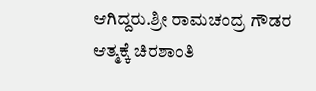ಆಗಿದ್ದರು.ಶ್ರೀ ರಾಮಚಂದ್ರ ಗೌಡರ ಆತ್ಮಕ್ಕೆ ಚಿರಶಾಂತಿ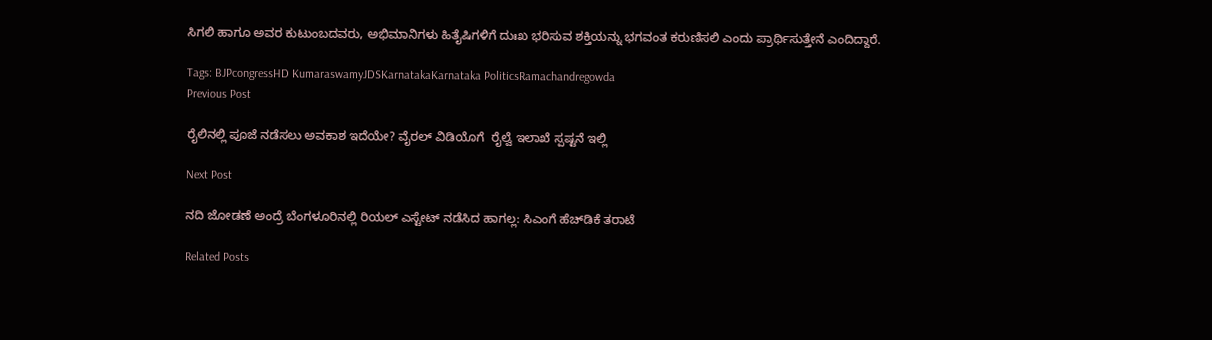ಸಿಗಲಿ ಹಾಗೂ ಅವರ ಕುಟುಂಬದವರು, ಅಭಿಮಾನಿಗಳು ಹಿತೈಷಿಗಳಿಗೆ ದುಃಖ ಭರಿಸುವ ಶಕ್ತಿಯನ್ನು ಭಗವಂತ ಕರುಣಿಸಲಿ ಎಂದು ಪ್ರಾರ್ಥಿಸುತ್ತೇನೆ ಎಂದಿದ್ದಾರೆ.

Tags: BJPcongressHD KumaraswamyJDSKarnatakaKarnataka PoliticsRamachandregowda
Previous Post

ರೈಲಿನಲ್ಲಿ ಪೂಜೆ ನಡೆಸಲು ಅವಕಾಶ ಇದೆಯೇ? ವೈರಲ್ ವಿಡಿಯೊಗೆ  ರೈಲ್ವೆ ಇಲಾಖೆ ಸ್ಪಷ್ಟನೆ ಇಲ್ಲಿ

Next Post

ನದಿ ಜೋಡಣೆ ಅಂದ್ರೆ ಬೆಂಗಳೂರಿನಲ್ಲಿ ರಿಯಲ್ ಎಸ್ಟೇಟ್ ನಡೆಸಿದ ಹಾಗಲ್ಲ: ಸಿಎಂಗೆ ಹೆಚ್‌ಡಿಕೆ ತರಾಟೆ

Related Posts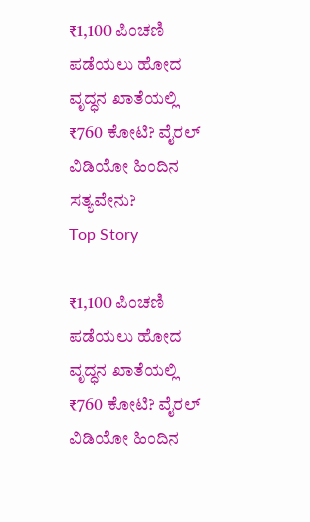₹1,100 ಪಿಂಚಣಿ ಪಡೆಯಲು ಹೋದ ವೃದ್ಧನ ಖಾತೆಯಲ್ಲಿ ₹760 ಕೋಟಿ? ವೈರಲ್ ವಿಡಿಯೋ ಹಿಂದಿನ ಸತ್ಯವೇನು?
Top Story

₹1,100 ಪಿಂಚಣಿ ಪಡೆಯಲು ಹೋದ ವೃದ್ಧನ ಖಾತೆಯಲ್ಲಿ ₹760 ಕೋಟಿ? ವೈರಲ್ ವಿಡಿಯೋ ಹಿಂದಿನ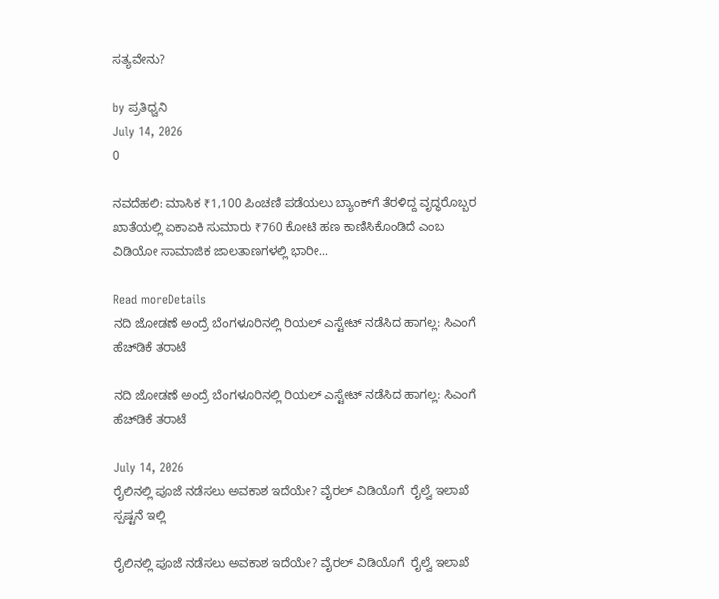ಸತ್ಯವೇನು?

by ಪ್ರತಿಧ್ವನಿ
July 14, 2026
0

ನವದೆಹಲಿ: ಮಾಸಿಕ ₹1,100 ಪಿಂಚಣಿ ಪಡೆಯಲು ಬ್ಯಾಂಕ್‌ಗೆ ತೆರಳಿದ್ದ ವೃದ್ಧರೊಬ್ಬರ ಖಾತೆಯಲ್ಲಿ ಏಕಾಏಕಿ ಸುಮಾರು ₹760 ಕೋಟಿ ಹಣ ಕಾಣಿಸಿಕೊಂಡಿದೆ ಎಂಬ ವಿಡಿಯೋ ಸಾಮಾಜಿಕ ಜಾಲತಾಣಗಳಲ್ಲಿ ಭಾರೀ...

Read moreDetails
ನದಿ ಜೋಡಣೆ ಅಂದ್ರೆ ಬೆಂಗಳೂರಿನಲ್ಲಿ ರಿಯಲ್ ಎಸ್ಟೇಟ್ ನಡೆಸಿದ ಹಾಗಲ್ಲ: ಸಿಎಂಗೆ ಹೆಚ್‌ಡಿಕೆ ತರಾಟೆ

ನದಿ ಜೋಡಣೆ ಅಂದ್ರೆ ಬೆಂಗಳೂರಿನಲ್ಲಿ ರಿಯಲ್ ಎಸ್ಟೇಟ್ ನಡೆಸಿದ ಹಾಗಲ್ಲ: ಸಿಎಂಗೆ ಹೆಚ್‌ಡಿಕೆ ತರಾಟೆ

July 14, 2026
ರೈಲಿನಲ್ಲಿ ಪೂಜೆ ನಡೆಸಲು ಅವಕಾಶ ಇದೆಯೇ? ವೈರಲ್ ವಿಡಿಯೊಗೆ  ರೈಲ್ವೆ ಇಲಾಖೆ ಸ್ಪಷ್ಟನೆ ಇಲ್ಲಿ

ರೈಲಿನಲ್ಲಿ ಪೂಜೆ ನಡೆಸಲು ಅವಕಾಶ ಇದೆಯೇ? ವೈರಲ್ ವಿಡಿಯೊಗೆ  ರೈಲ್ವೆ ಇಲಾಖೆ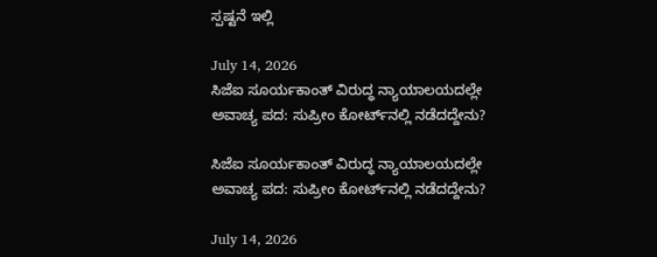ಸ್ಪಷ್ಟನೆ ಇಲ್ಲಿ

July 14, 2026
ಸಿಜೆಐ ಸೂರ್ಯಕಾಂತ್ ವಿರುದ್ಧ ನ್ಯಾಯಾಲಯದಲ್ಲೇ ಅವಾಚ್ಯ ಪದ: ಸುಪ್ರೀಂ ಕೋರ್ಟ್‌ನಲ್ಲಿ ನಡೆದದ್ದೇನು?

ಸಿಜೆಐ ಸೂರ್ಯಕಾಂತ್ ವಿರುದ್ಧ ನ್ಯಾಯಾಲಯದಲ್ಲೇ ಅವಾಚ್ಯ ಪದ: ಸುಪ್ರೀಂ ಕೋರ್ಟ್‌ನಲ್ಲಿ ನಡೆದದ್ದೇನು?

July 14, 2026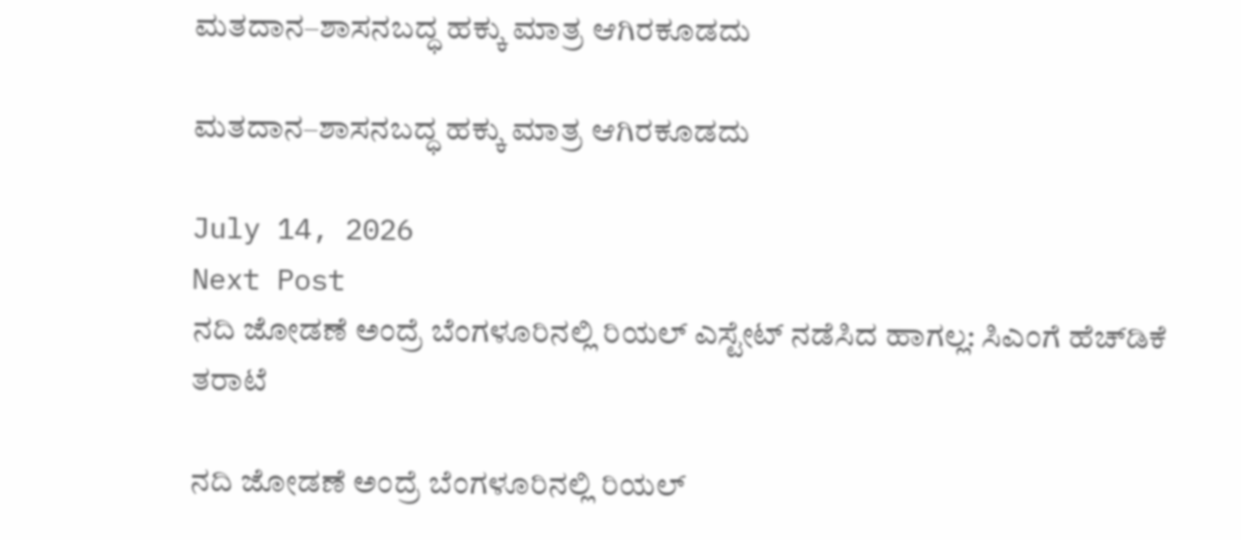ಮತದಾನ–ಶಾಸನಬದ್ಧ ಹಕ್ಕು ಮಾತ್ರ ಆಗಿರಕೂಡದು

ಮತದಾನ–ಶಾಸನಬದ್ಧ ಹಕ್ಕು ಮಾತ್ರ ಆಗಿರಕೂಡದು

July 14, 2026
Next Post
ನದಿ ಜೋಡಣೆ ಅಂದ್ರೆ ಬೆಂಗಳೂರಿನಲ್ಲಿ ರಿಯಲ್ ಎಸ್ಟೇಟ್ ನಡೆಸಿದ ಹಾಗಲ್ಲ: ಸಿಎಂಗೆ ಹೆಚ್‌ಡಿಕೆ ತರಾಟೆ

ನದಿ ಜೋಡಣೆ ಅಂದ್ರೆ ಬೆಂಗಳೂರಿನಲ್ಲಿ ರಿಯಲ್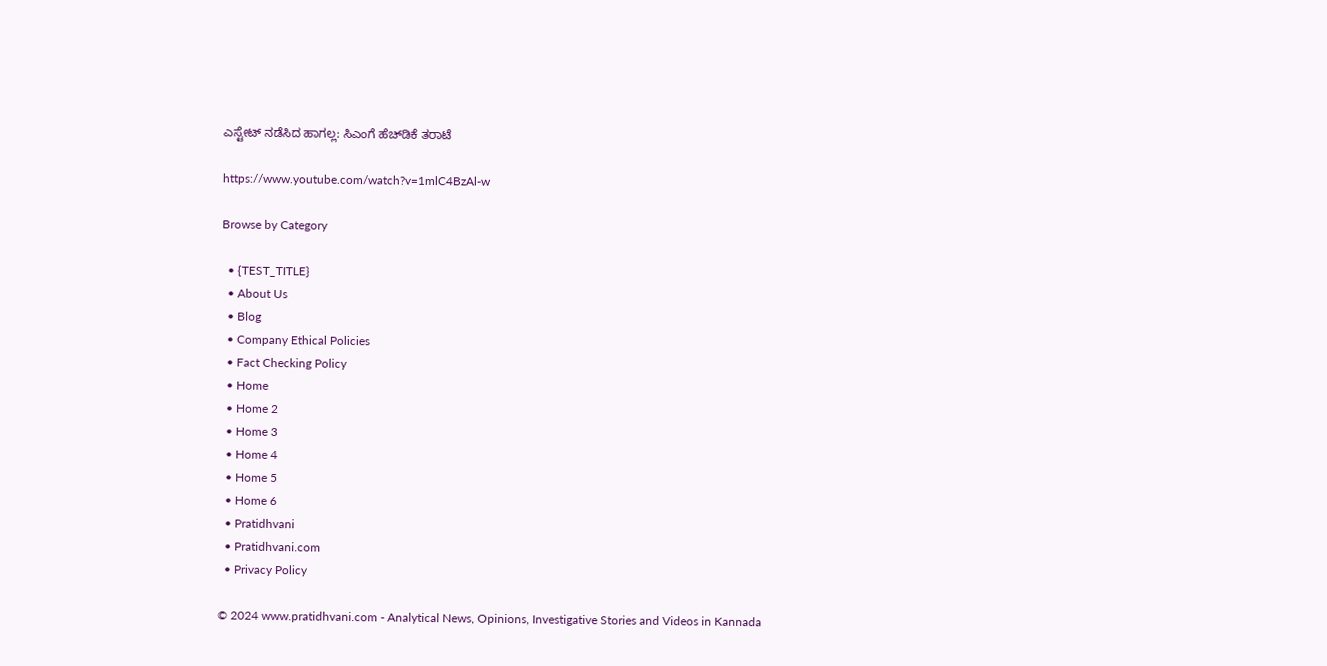ಎಸ್ಟೇಟ್ ನಡೆಸಿದ ಹಾಗಲ್ಲ: ಸಿಎಂಗೆ ಹೆಚ್‌ಡಿಕೆ ತರಾಟೆ

https://www.youtube.com/watch?v=1mlC4BzAl-w

Browse by Category

  • {TEST_TITLE}
  • About Us
  • Blog
  • Company Ethical Policies
  • Fact Checking Policy
  • Home
  • Home 2
  • Home 3
  • Home 4
  • Home 5
  • Home 6
  • Pratidhvani
  • Pratidhvani.com
  • Privacy Policy

© 2024 www.pratidhvani.com - Analytical News, Opinions, Investigative Stories and Videos in Kannada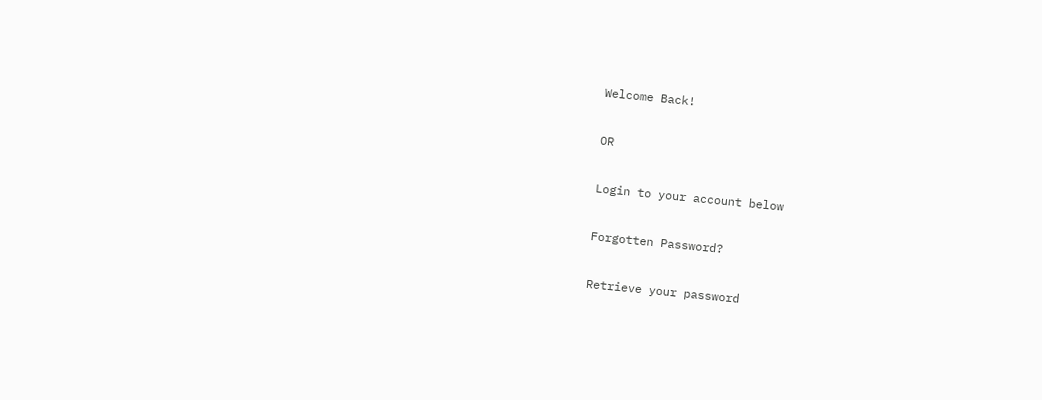Welcome Back!

OR

Login to your account below

Forgotten Password?

Retrieve your password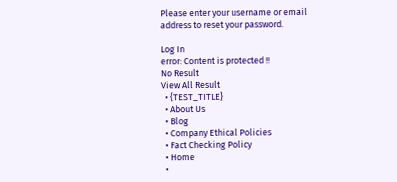Please enter your username or email address to reset your password.

Log In
error: Content is protected !!
No Result
View All Result
  • {TEST_TITLE}
  • About Us
  • Blog
  • Company Ethical Policies
  • Fact Checking Policy
  • Home
  •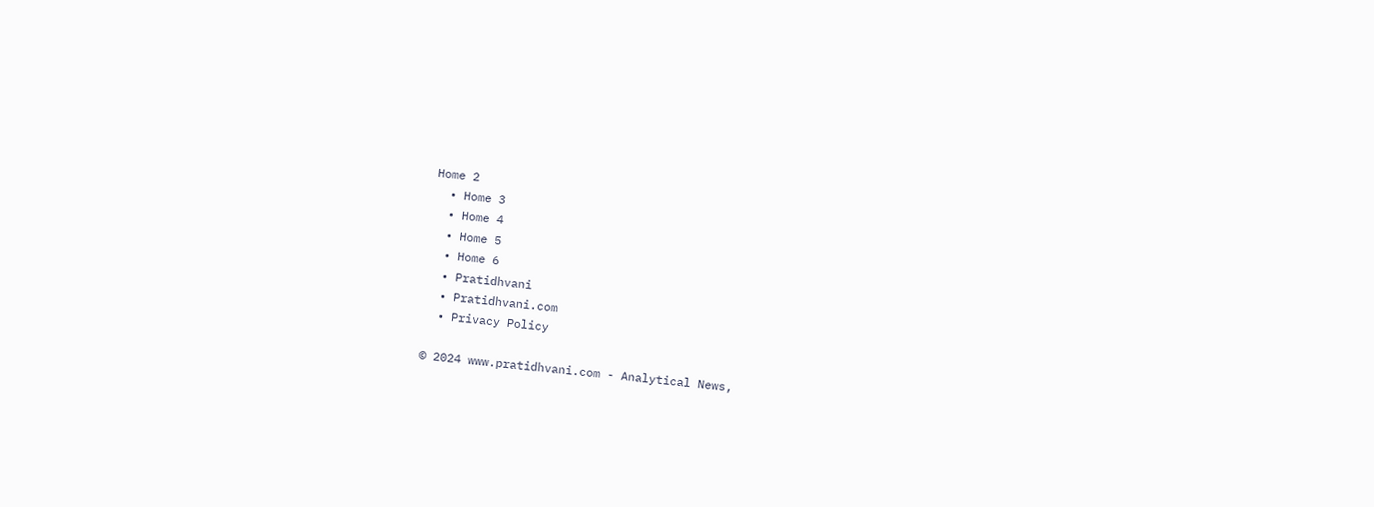Home 2
  • Home 3
  • Home 4
  • Home 5
  • Home 6
  • Pratidhvani
  • Pratidhvani.com
  • Privacy Policy

© 2024 www.pratidhvani.com - Analytical News,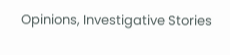Opinions, Investigative Stories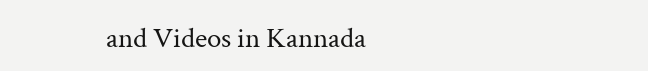and Videos in Kannada